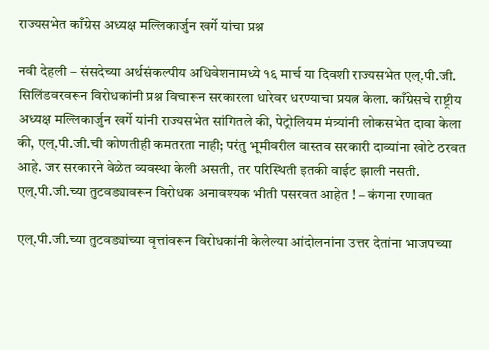राज्यसभेत काँग्रेस अध्यक्ष मल्लिकार्जुन खर्गे यांचा प्रश्न

नवी देहली – संसदेच्या अर्थसंकल्पीय अधिवेशनामध्ये १६ मार्च या दिवशी राज्यसभेत एल्.पी.जी. सिलिंडवरवरून विरोधकांनी प्रश्न विचारून सरकारला धारेवर धरण्याचा प्रयत्न केला. काँग्रेसचे राष्ट्रीय अध्यक्ष मल्लिकार्जुन खर्गे यांनी राज्यसभेत सांगितले की, पेट्रोलियम मंत्र्यांनी लोकसभेत दावा केला की, एल्.पी.जी.ची कोणतीही कमतरता नाही; परंतु भूमीवरील वास्तव सरकारी दाव्यांना खोटे ठरवत आहे. जर सरकारने वेळेत व्यवस्था केली असती, तर परिस्थिती इतकी वाईट झाली नसती.
एल्.पी.जी.च्या तुटवड्यावरून विरोधक अनावश्यक भीती पसरवत आहेत ! – कंगना रणावत

एल्.पी.जी.च्या तुटवड्यांच्या वृत्तांवरून विरोधकांनी केलेल्या आंदोलनांना उत्तर देतांना भाजपच्या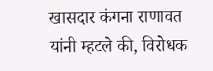खासदार कंगना राणावत यांनी म्हटले की, विरोधक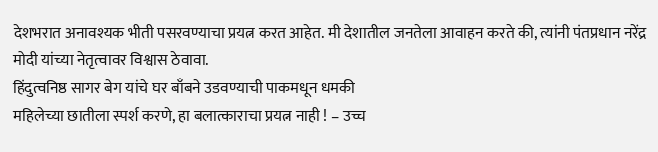देशभरात अनावश्यक भीती पसरवण्याचा प्रयत्न करत आहेत. मी देशातील जनतेला आवाहन करते की, त्यांनी पंतप्रधान नरेंद्र मोदी यांच्या नेतृत्वावर विश्वास ठेवावा.
हिंदुत्वनिष्ठ सागर बेग यांचे घर बाँबने उडवण्याची पाकमधून धमकी
महिलेच्या छातीला स्पर्श करणे, हा बलात्काराचा प्रयत्न नाही ! – उच्च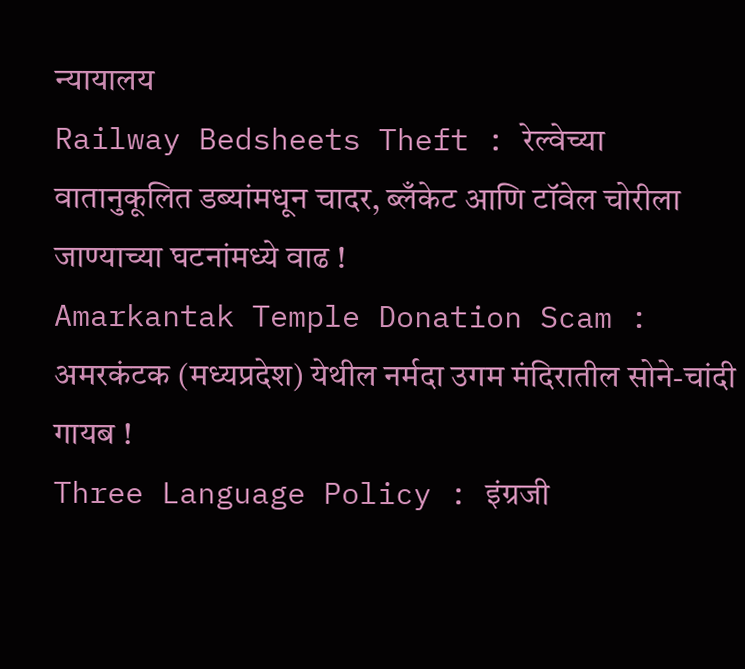न्यायालय
Railway Bedsheets Theft : रेल्वेच्या वातानुकूलित डब्यांमधून चादर, ब्लँकेट आणि टॉवेल चोरीला जाण्याच्या घटनांमध्ये वाढ !
Amarkantak Temple Donation Scam : अमरकंटक (मध्यप्रदेश) येथील नर्मदा उगम मंदिरातील सोने-चांदी गायब !
Three Language Policy : इंग्रजी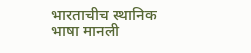भारताचीच स्थानिक भाषा मानली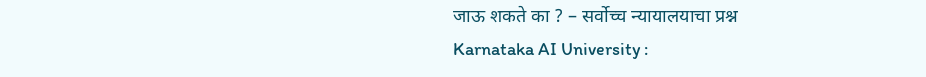जाऊ शकते का ? – सर्वोच्च न्यायालयाचा प्रश्न
Karnataka AI University :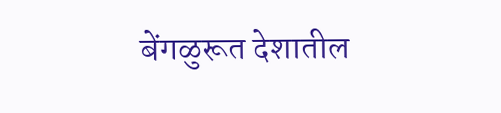बेंगळुरूत देशातील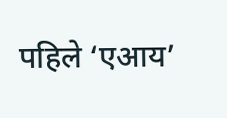पहिले ‘एआय’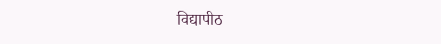विद्यापीठ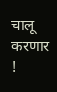चालू करणार !